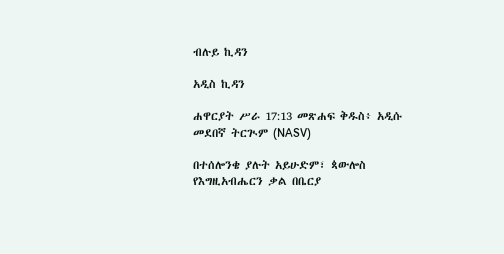ብሉይ ኪዳን

አዲስ ኪዳን

ሐዋርያት ሥራ 17:13 መጽሐፍ ቅዱስ፥ አዲሱ መደበኛ ትርጒም (NASV)

በተሰሎንቄ ያሉት አይሁድም፣ ጳውሎስ የእግዚአብሔርን ቃል በቤርያ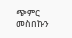ጭምር መስበኩን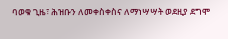ባወቁ ጊዜ፣ ሕዝቡን ለመቀስቀስና ለማነሣሣት ወደዚያ ደግሞ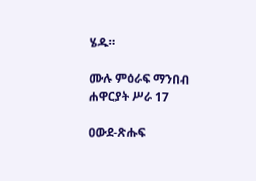ሄዱ።

ሙሉ ምዕራፍ ማንበብ ሐዋርያት ሥራ 17

ዐውደ-ጽሑፍ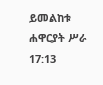ይመልከቱ ሐዋርያት ሥራ 17:13